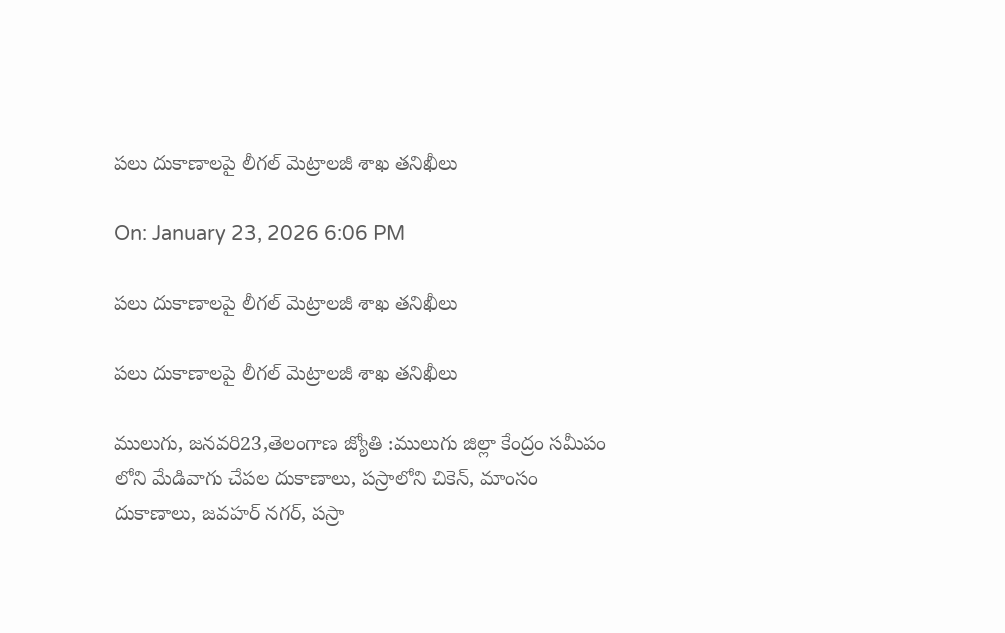పలు దుకాణాలపై లీగల్ మెట్రాలజీ శాఖ తనిఖీలు

On: January 23, 2026 6:06 PM

పలు దుకాణాలపై లీగల్ మెట్రాలజీ శాఖ తనిఖీలు

పలు దుకాణాలపై లీగల్ మెట్రాలజీ శాఖ తనిఖీలు

ములుగు, జనవరి23,తెలంగాణ జ్యోతి :ములుగు జిల్లా కేంద్రం సమీపం లోని మేడివాగు చేపల దుకాణాలు, పస్రాలోని చికెన్, మాంసం దుకాణాలు, జవహర్ నగర్, పస్రా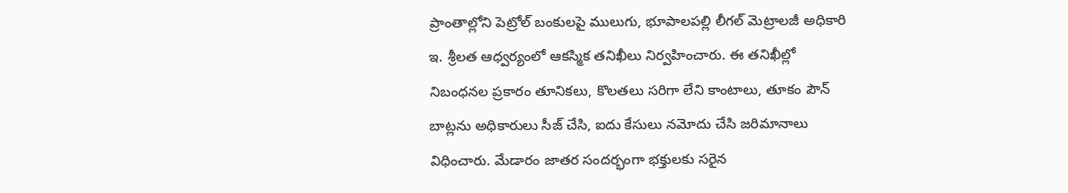ప్రాంతాల్లోని పెట్రోల్ బంకులపై ములుగు, భూపాలపల్లి లీగల్ మెట్రాలజీ అధికారి ఇ. శ్రీలత ఆధ్వర్యంలో ఆకస్మిక తనిఖీలు నిర్వహించారు. ఈ తనిఖీల్లో నిబంధనల ప్రకారం తూనికలు, కొలతలు సరిగా లేని కాంటాలు, తూకం పౌన్ బాట్లను అధికారులు సీజ్ చేసి, ఐదు కేసులు నమోదు చేసి జరిమానాలు విధించారు. మేడారం జాతర సందర్భంగా భక్తులకు సరైన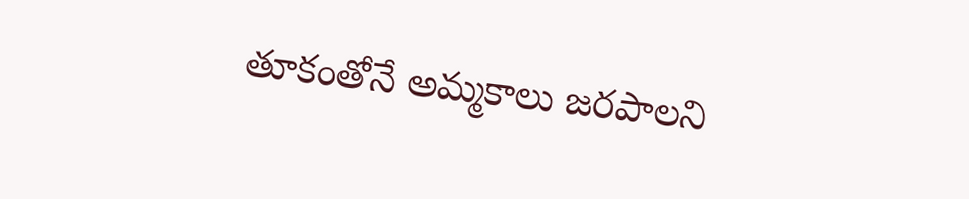తూకంతోనే అమ్మకాలు జరపాలని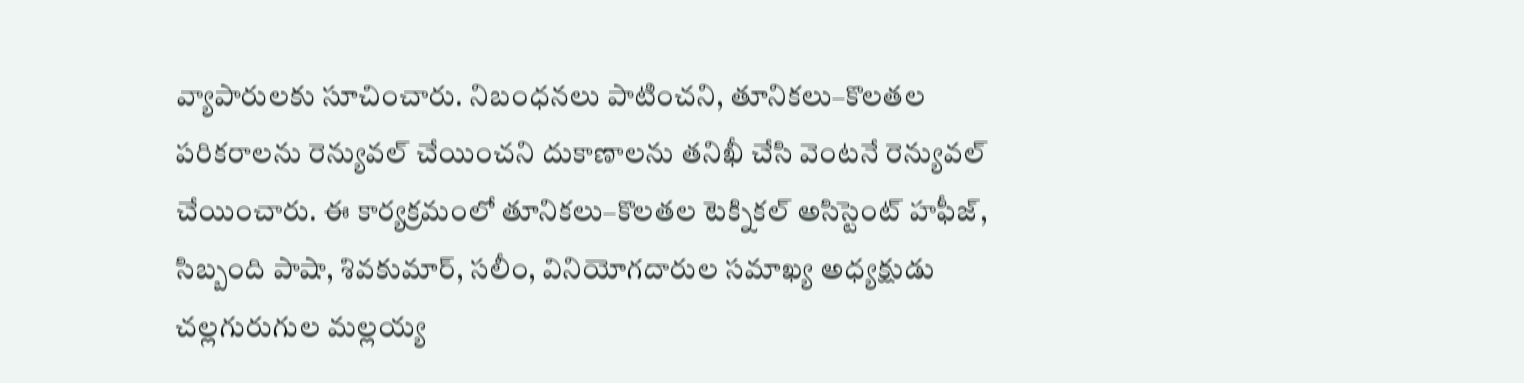వ్యాపారులకు సూచించారు. నిబంధనలు పాటించని, తూనికలు–కొలతల పరికరాలను రెన్యువల్ చేయించని దుకాణాలను తనిఖీ చేసి వెంటనే రెన్యువల్ చేయించారు. ఈ కార్యక్రమంలో తూనికలు–కొలతల టెక్నికల్ అసిస్టెంట్ హఫీజ్, సిబ్బంది పాషా, శివకుమార్, సలీం, వినియోగదారుల సమాఖ్య అధ్యక్షుడు చల్లగురుగుల మల్లయ్య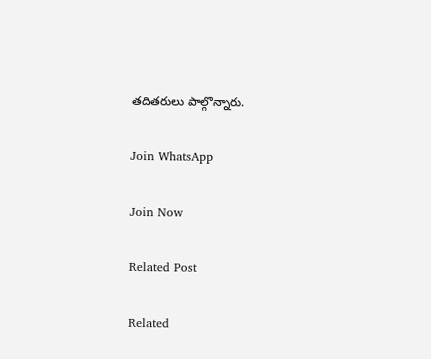తదితరులు పాల్గొన్నారు.

Join WhatsApp

Join Now

Related Post

Related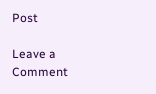Post

Leave a Comment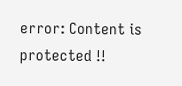error: Content is protected !!